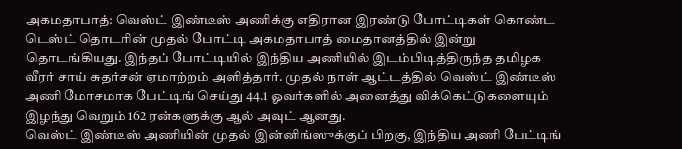அகமதாபாத்: வெஸ்ட் இண்டீஸ் அணிக்கு எதிரான இரண்டு போட்டிகள் கொண்ட டெஸ்ட் தொடரின் முதல் போட்டி அகமதாபாத் மைதானத்தில் இன்று தொடங்கியது. இந்தப் போட்டியில் இந்திய அணியில் இடம்பிடித்திருந்த தமிழக வீரர் சாய் சுதர்சன் ஏமாற்றம் அளித்தார். முதல் நாள் ஆட்டத்தில் வெஸ்ட் இண்டீஸ் அணி மோசமாக பேட்டிங் செய்து 44.1 ஓவர்களில் அனைத்து விக்கெட்டுகளையும் இழந்து வெறும் 162 ரன்களுக்கு ஆல் அவுட் ஆனது.
வெஸ்ட் இண்டீஸ் அணியின் முதல் இன்னிங்ஸுக்குப் பிறகு, இந்திய அணி பேட்டிங்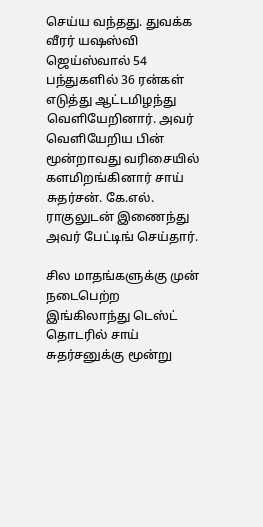செய்ய வந்தது. துவக்க வீரர் யஷஸ்வி ஜெய்ஸ்வால் 54 பந்துகளில் 36 ரன்கள் எடுத்து ஆட்டமிழந்து வெளியேறினார். அவர் வெளியேறிய பின் மூன்றாவது வரிசையில் களமிறங்கினார் சாய் சுதர்சன். கே.எல். ராகுலுடன் இணைந்து அவர் பேட்டிங் செய்தார்.

சில மாதங்களுக்கு முன் நடைபெற்ற இங்கிலாந்து டெஸ்ட் தொடரில் சாய் சுதர்சனுக்கு மூன்று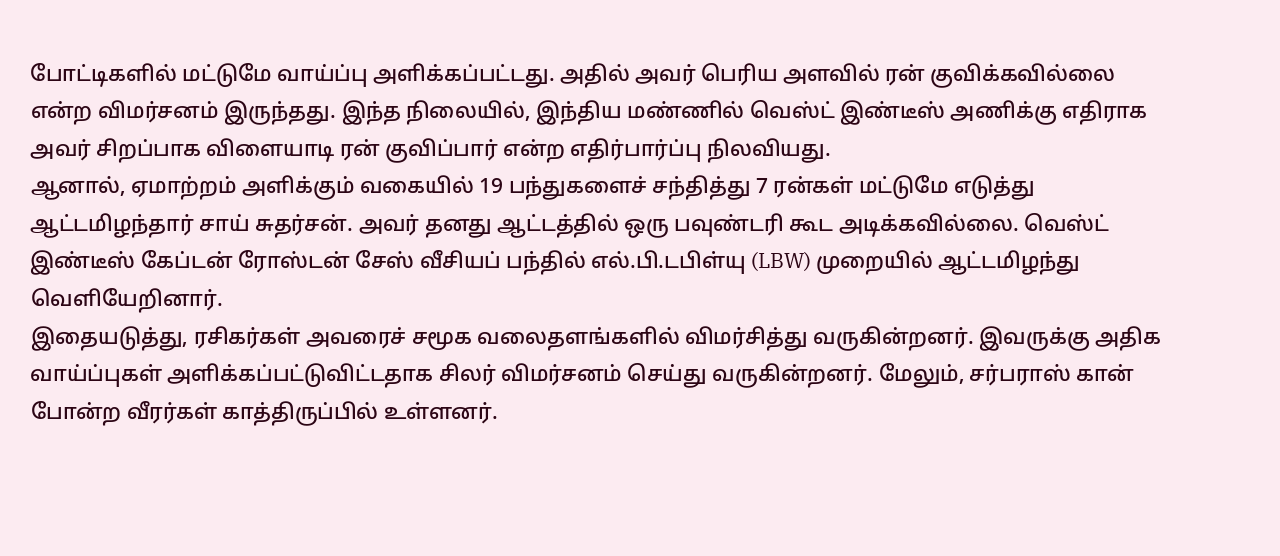போட்டிகளில் மட்டுமே வாய்ப்பு அளிக்கப்பட்டது. அதில் அவர் பெரிய அளவில் ரன் குவிக்கவில்லை என்ற விமர்சனம் இருந்தது. இந்த நிலையில், இந்திய மண்ணில் வெஸ்ட் இண்டீஸ் அணிக்கு எதிராக அவர் சிறப்பாக விளையாடி ரன் குவிப்பார் என்ற எதிர்பார்ப்பு நிலவியது.
ஆனால், ஏமாற்றம் அளிக்கும் வகையில் 19 பந்துகளைச் சந்தித்து 7 ரன்கள் மட்டுமே எடுத்து ஆட்டமிழந்தார் சாய் சுதர்சன். அவர் தனது ஆட்டத்தில் ஒரு பவுண்டரி கூட அடிக்கவில்லை. வெஸ்ட் இண்டீஸ் கேப்டன் ரோஸ்டன் சேஸ் வீசியப் பந்தில் எல்.பி.டபிள்யு (LBW) முறையில் ஆட்டமிழந்து வெளியேறினார்.
இதையடுத்து, ரசிகர்கள் அவரைச் சமூக வலைதளங்களில் விமர்சித்து வருகின்றனர். இவருக்கு அதிக வாய்ப்புகள் அளிக்கப்பட்டுவிட்டதாக சிலர் விமர்சனம் செய்து வருகின்றனர். மேலும், சர்பராஸ் கான் போன்ற வீரர்கள் காத்திருப்பில் உள்ளனர்.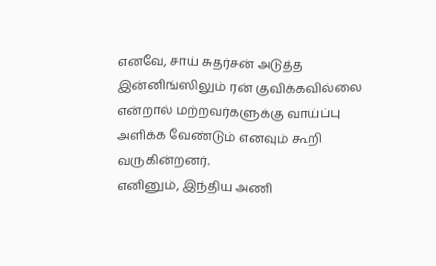எனவே, சாய் சுதர்சன் அடுத்த இன்னிங்ஸிலும் ரன் குவிக்கவில்லை என்றால் மற்றவர்களுக்கு வாய்ப்பு அளிக்க வேண்டும் எனவும் கூறி வருகின்றனர்.
எனினும், இந்திய அணி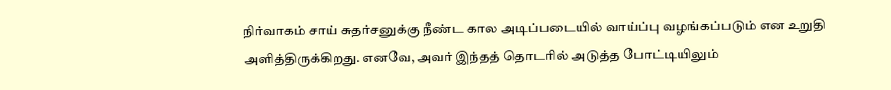நிர்வாகம் சாய் சுதர்சனுக்கு நீண்ட கால அடிப்படையில் வாய்ப்பு வழங்கப்படும் என உறுதி அளித்திருக்கிறது. எனவே, அவர் இந்தத் தொடரில் அடுத்த போட்டியிலும்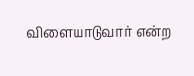விளையாடுவார் என்ற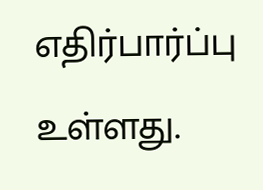எதிர்பார்ப்பு உள்ளது.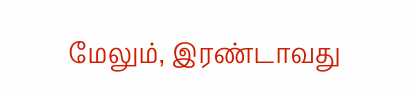மேலும், இரண்டாவது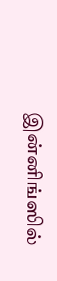இன்னிங்ஸில்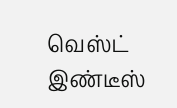வெஸ்ட் இண்டீஸ்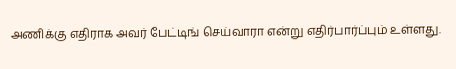அணிக்கு எதிராக அவர் பேட்டிங் செய்வாரா என்று எதிர்பார்ப்பும் உள்ளது.